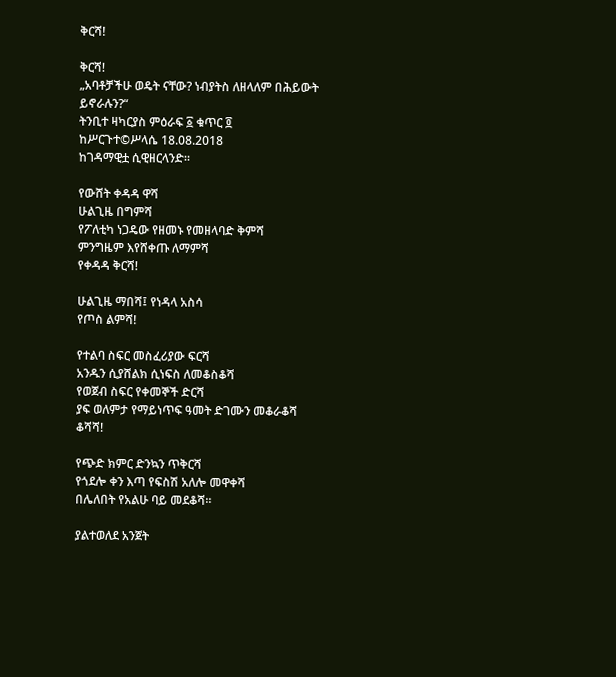ቅርሻ!

ቅርሻ!
„አባቶቻችሁ ወዴት ናቸው? ነብያትስ ለዘላለም በሕይውት ይኖራሉን?“
ትንቢተ ዛካርያስ ምዕራፍ ፩ ቁጥር ፬
ከሥርጉተ©ሥላሴ 18.08.2018
ከገዳማዊቷ ሲዊዘርላንድ።

የውሸት ቀዳዳ ዋሻ
ሁልጊዜ በግምሻ
የፖለቲካ ነጋዴው የዘመኑ የመዘላባድ ቅምሻ
ምንግዜም እየሸቀጡ ለማምሻ
የቀዳዳ ቅርሻ!

ሁልጊዜ ማበሻ፤ የነዳላ አስሳ
የጦስ ልምሻ!

የተልባ ስፍር መስፈሪያው ፍርሻ
አንዱን ሲያሸልክ ሲነፍስ ለመቆስቆሻ
የወጀብ ስፍር የቀመኞች ድርሻ
ያፍ ወለምታ የማይነጥፍ ዓመት ድገሙን መቆራቆሻ
ቆሻሻ!

የጭድ ክምር ድንኳን ጥቅርሻ
የጎደሎ ቀን እጣ የፍስሽ አለሎ መዋቀሻ
በሌለበት የአልሁ ባይ መደቆሻ።

ያልተወለደ አንጀት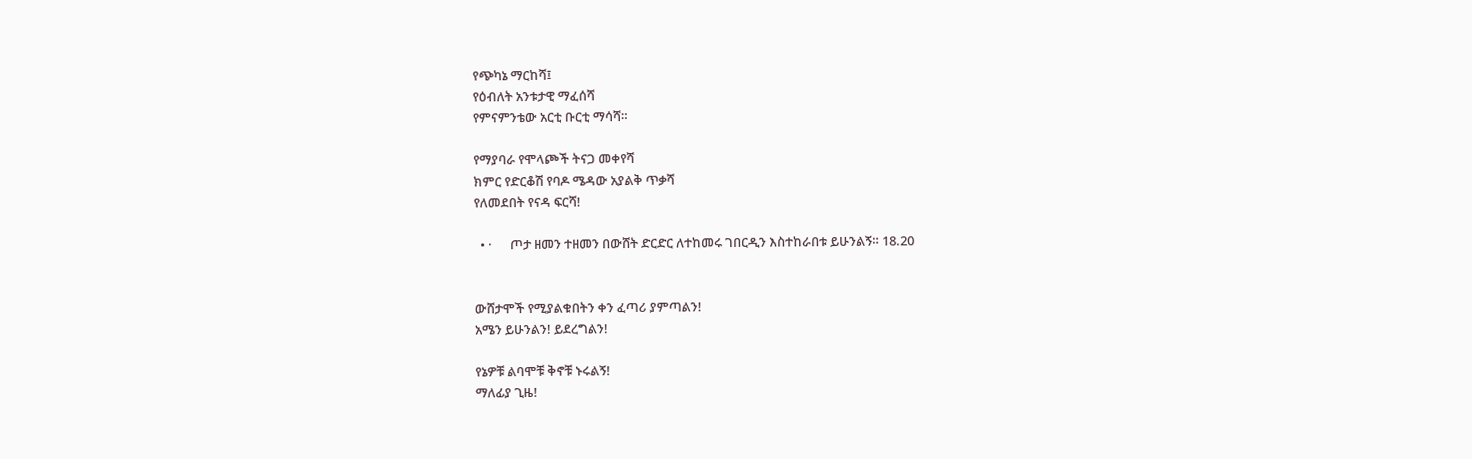የጭካኔ ማርከሻ፤
የዕብለት አንቱታዊ ማፈሰሻ
የምናምንቴው አርቲ ቡርቲ ማሳሻ።

የማያባራ የሞላጮች ትናጋ መቀየሻ
ክምር የድርቆሽ የባዶ ሜዳው አያልቅ ጥቃሻ
የለመደበት የናዳ ፍርሻ!

  • ·      ጦታ ዘመን ተዘመን በውሸት ድርድር ለተከመሩ ገበርዲን እስተከራበቱ ይሁንልኝ። 18.20


ውሸታሞች የሚያልቁበትን ቀን ፈጣሪ ያምጣልን!
አሜን ይሁንልን! ይደረግልን!

የኔዎቹ ልባሞቹ ቅኖቹ ኑሩልኝ!
ማለፊያ ጊዜ!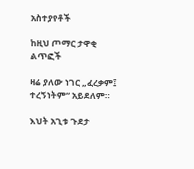አስተያየቶች

ከዚህ ጦማር ታዋቂ ልጥፎች

ዛሬ ያለው ነገር „ፈረቃም፤ ተረኝነትም“ አይደለም።

እህት አጊቱ ጉደታ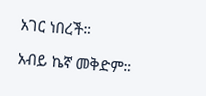አገር ነበረች።

አብይ ኬኛ መቅድም።